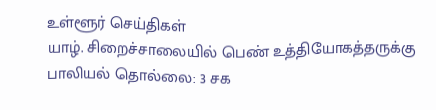உள்ளூர் செய்திகள்
யாழ். சிறைச்சாலையில் பெண் உத்தியோகத்தருக்கு பாலியல் தொல்லை: 3 சக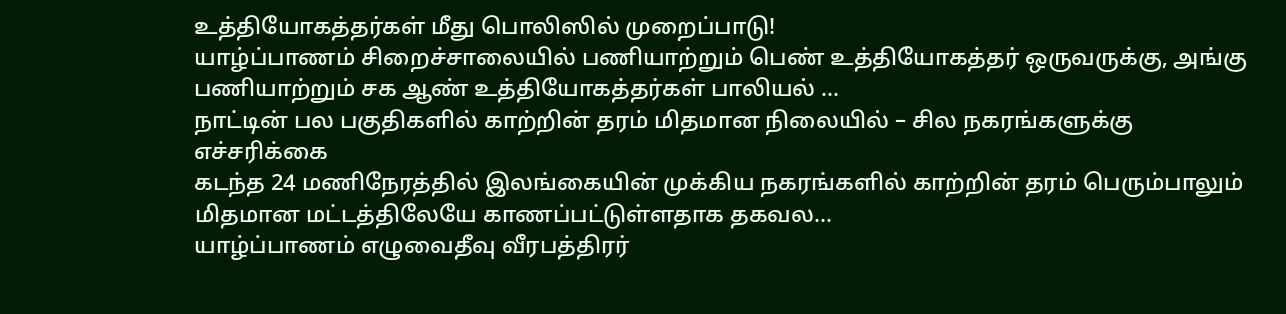உத்தியோகத்தர்கள் மீது பொலிஸில் முறைப்பாடு!
யாழ்ப்பாணம் சிறைச்சாலையில் பணியாற்றும் பெண் உத்தியோகத்தர் ஒருவருக்கு, அங்கு பணியாற்றும் சக ஆண் உத்தியோகத்தர்கள் பாலியல் ...
நாட்டின் பல பகுதிகளில் காற்றின் தரம் மிதமான நிலையில் – சில நகரங்களுக்கு எச்சரிக்கை
கடந்த 24 மணிநேரத்தில் இலங்கையின் முக்கிய நகரங்களில் காற்றின் தரம் பெரும்பாலும் மிதமான மட்டத்திலேயே காணப்பட்டுள்ளதாக தகவல...
யாழ்ப்பாணம் எழுவைதீவு வீரபத்திரர்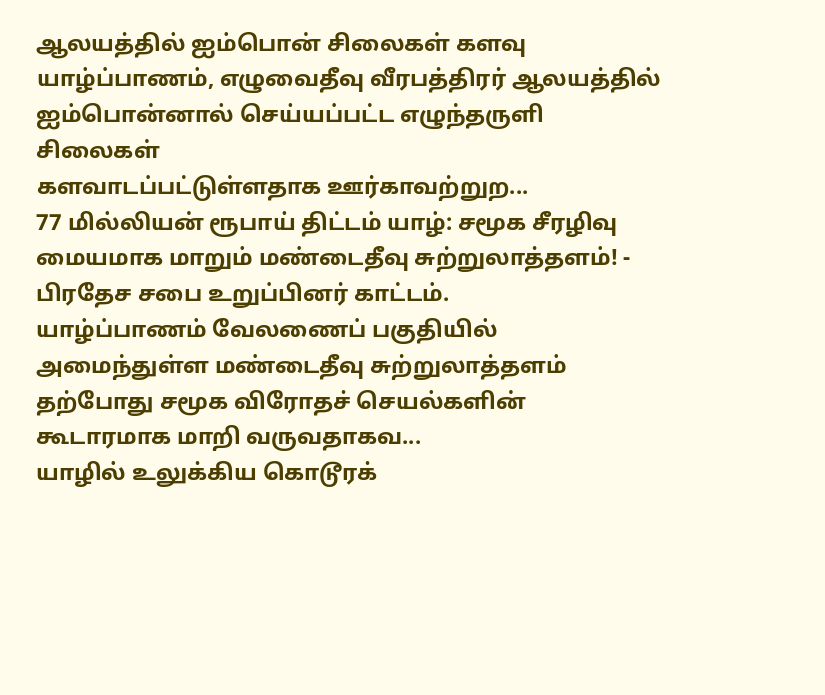ஆலயத்தில் ஐம்பொன் சிலைகள் களவு
யாழ்ப்பாணம், எழுவைதீவு வீரபத்திரர் ஆலயத்தில்
ஐம்பொன்னால் செய்யப்பட்ட எழுந்தருளி சிலைகள்
களவாடப்பட்டுள்ளதாக ஊர்காவற்றுற...
77 மில்லியன் ரூபாய் திட்டம் யாழ்: சமூக சீரழிவு மையமாக மாறும் மண்டைதீவு சுற்றுலாத்தளம்! - பிரதேச சபை உறுப்பினர் காட்டம்.
யாழ்ப்பாணம் வேலணைப் பகுதியில் அமைந்துள்ள மண்டைதீவு சுற்றுலாத்தளம் தற்போது சமூக விரோதச் செயல்களின் கூடாரமாக மாறி வருவதாகவ...
யாழில் உலுக்கிய கொடூரக்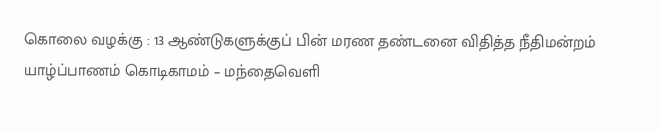கொலை வழக்கு : 13 ஆண்டுகளுக்குப் பின் மரண தண்டனை விதித்த நீதிமன்றம்
யாழ்ப்பாணம் கொடிகாமம் – மந்தைவெளி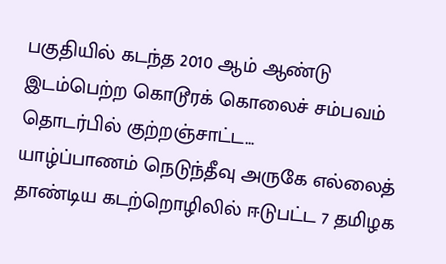பகுதியில் கடந்த 2010 ஆம் ஆண்டு இடம்பெற்ற கொடூரக் கொலைச் சம்பவம் தொடர்பில் குற்றஞ்சாட்ட...
யாழ்ப்பாணம் நெடுந்தீவு அருகே எல்லைத் தாண்டிய கடற்றொழிலில் ஈடுபட்ட 7 தமிழக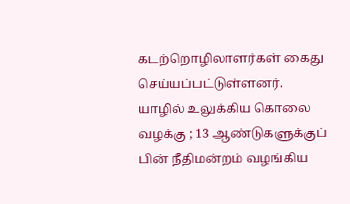கடற்றொழிலாளர்கள் கைது செய்யப்பட்டுள்ளனர். யாழில் உலுக்கிய கொலை வழக்கு ; 13 ஆண்டுகளுக்குப் பின் நீதிமன்றம் வழங்கிய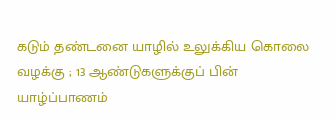கடும் தண்டனை யாழில் உலுக்கிய கொலை வழக்கு ; 13 ஆண்டுகளுக்குப் பின்
யாழ்ப்பாணம்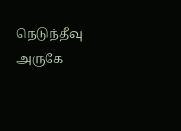நெடுந்தீவு அருகே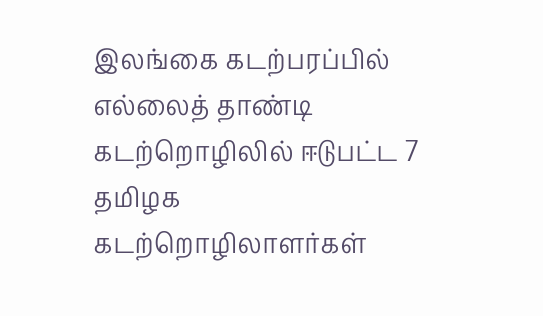இலங்கை கடற்பரப்பில் எல்லைத் தாண்டி கடற்றொழிலில் ஈடுபட்ட 7 தமிழக கடற்றொழிலாளர்கள்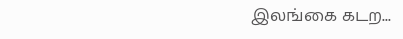இலங்கை கடற...